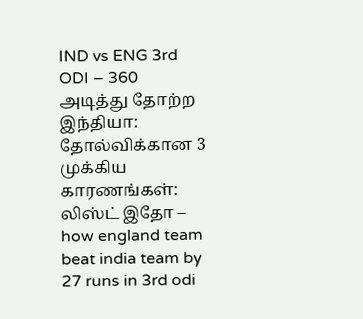IND vs ENG 3rd ODI – 360 அடித்து தோற்ற இந்தியா: தோல்விக்கான 3 முக்கிய காரணங்கள்: லிஸ்ட் இதோ – how england team beat india team by 27 runs in 3rd odi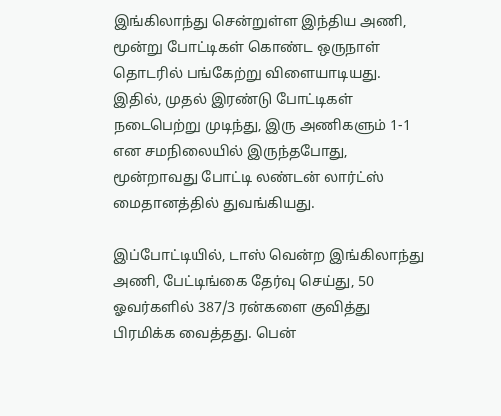இங்கிலாந்து சென்றுள்ள இந்திய அணி, மூன்று போட்டிகள் கொண்ட ஒருநாள் தொடரில் பங்கேற்று விளையாடியது. இதில், முதல் இரண்டு போட்டிகள் நடைபெற்று முடிந்து, இரு அணிகளும் 1-1 என சமநிலையில் இருந்தபோது, மூன்றாவது போட்டி லண்டன் லார்ட்ஸ் மைதானத்தில் துவங்கியது.

இப்போட்டியில், டாஸ் வென்ற இங்கிலாந்து அணி, பேட்டிங்கை தேர்வு செய்து, 50 ஓவர்களில் 387/3 ரன்களை குவித்து பிரமிக்க வைத்தது. பென்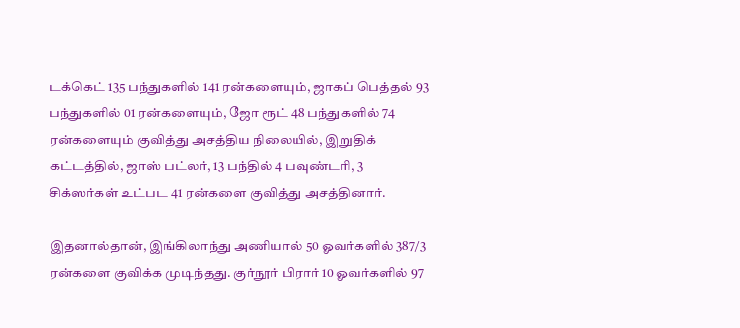டக்கெட் 135 பந்துகளில் 141 ரன்களையும், ஜாகப் பெத்தல் 93 பந்துகளில் 01 ரன்களையும், ஜோ ரூட் 48 பந்துகளில் 74 ரன்களையும் குவித்து அசத்திய நிலையில், இறுதிக் கட்டத்தில், ஜாஸ் பட்லர், 13 பந்தில் 4 பவுண்டரி, 3 சிக்ஸர்கள் உட்பட 41 ரன்களை குவித்து அசத்தினார்.

இதனால்தான், இங்கிலாந்து அணியால் 50 ஓவர்களில் 387/3 ரன்களை குவிக்க முடிந்தது. குர்நூர் பிரார் 10 ஓவர்களில் 97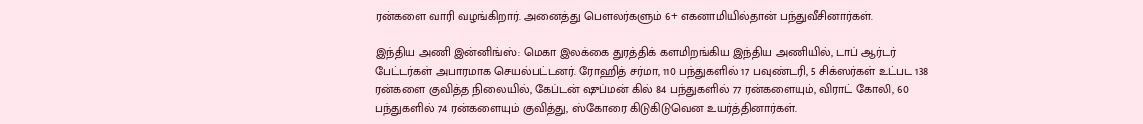ரன்களை வாரி வழங்கிறார். அனைத்து பௌலர்களும் 6+ எகனாமியில்தான் பந்துவீசினார்கள்.

இந்திய அணி இன்னிங்ஸ்: மெகா இலக்கை துரத்திக் களமிறங்கிய இந்திய அணியில், டாப் ஆர்டர் பேட்டர்கள் அபாரமாக செயல்பட்டனர். ரோஹித் சர்மா, 110 பந்துகளில் 17 பவுண்டரி, 5 சிக்ஸர்கள் உட்பட 138 ரன்களை குவித்த நிலையில், கேப்டன் ஷுப்மன் கில் 84 பந்துகளில் 77 ரன்களையும், விராட் கோலி, 60 பந்துகளில் 74 ரன்களையும் குவித்து, ஸ்கோரை கிடுகிடுவென உயர்த்தினார்கள்.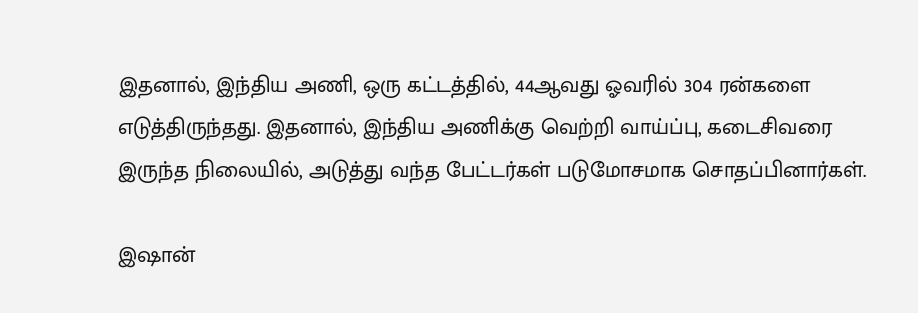இதனால், இந்திய அணி, ஒரு கட்டத்தில், 44ஆவது ஓவரில் 304 ரன்களை எடுத்திருந்தது. இதனால், இந்திய அணிக்கு வெற்றி வாய்ப்பு, கடைசிவரை இருந்த நிலையில், அடுத்து வந்த பேட்டர்கள் படுமோசமாக சொதப்பினார்கள்.

இஷான்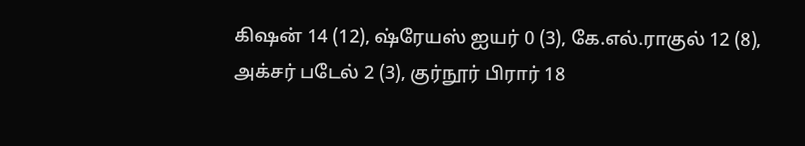கிஷன் 14 (12), ஷ்ரேயஸ் ஐயர் 0 (3), கே.எல்.ராகுல் 12 (8), அக்சர் படேல் 2 (3), குர்நூர் பிரார் 18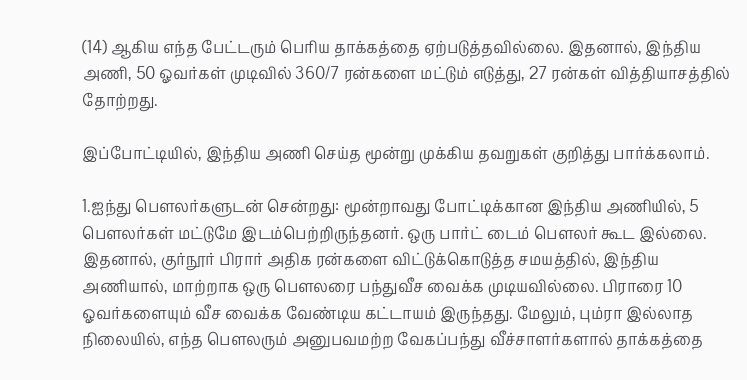(14) ஆகிய எந்த பேட்டரும் பெரிய தாக்கத்தை ஏற்படுத்தவில்லை. இதனால், இந்திய அணி, 50 ஓவர்கள் முடிவில் 360/7 ரன்களை மட்டும் எடுத்து, 27 ரன்கள் வித்தியாசத்தில் தோற்றது.

இப்போட்டியில், இந்திய அணி செய்த மூன்று முக்கிய தவறுகள் குறித்து பார்க்கலாம்.

1.ஐந்து பௌலர்களுடன் சென்றது: மூன்றாவது போட்டிக்கான இந்திய அணியில், 5 பௌலர்கள் மட்டுமே இடம்பெற்றிருந்தனர். ஒரு பார்ட் டைம் பௌலர் கூட இல்லை. இதனால், குர்நூர் பிரார் அதிக ரன்களை விட்டுக்கொடுத்த சமயத்தில், இந்திய அணியால், மாற்றாக ஒரு பௌலரை பந்துவீச வைக்க முடியவில்லை. பிராரை 10 ஓவர்களையும் வீச வைக்க வேண்டிய கட்டாயம் இருந்தது. மேலும், பும்ரா இல்லாத நிலையில், எந்த பௌலரும் அனுபவமற்ற வேகப்பந்து வீச்சாளர்களால் தாக்கத்தை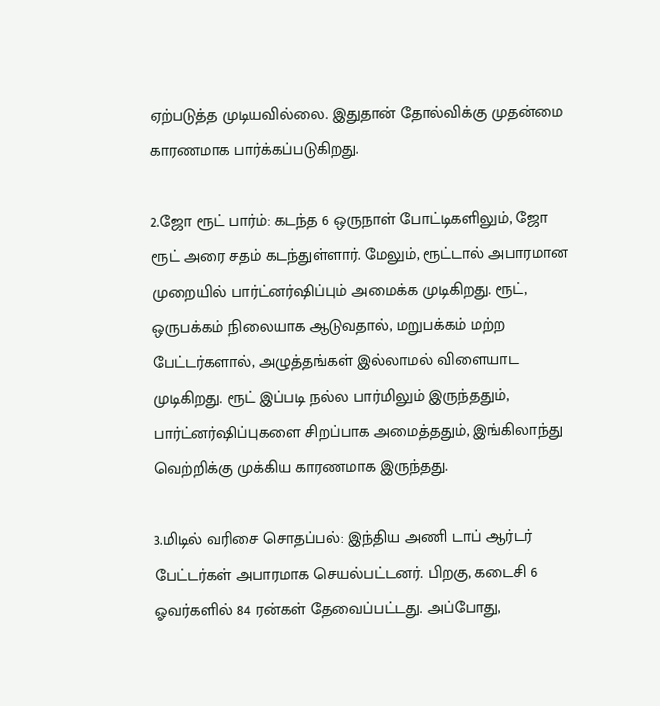ஏற்படுத்த முடியவில்லை. இதுதான் தோல்விக்கு முதன்மை காரணமாக பார்க்கப்படுகிறது.

2.ஜோ ரூட் பார்ம்: கடந்த 6 ஒருநாள் போட்டிகளிலும், ஜோ ரூட் அரை சதம் கடந்துள்ளார். மேலும், ரூட்டால் அபாரமான முறையில் பார்ட்னர்ஷிப்பும் அமைக்க முடிகிறது. ரூட், ஒருபக்கம் நிலையாக ஆடுவதால், மறுபக்கம் மற்ற பேட்டர்களால், அழுத்தங்கள் இல்லாமல் விளையாட முடிகிறது. ரூட் இப்படி நல்ல பார்மிலும் இருந்ததும், பார்ட்னர்ஷிப்புகளை சிறப்பாக அமைத்ததும், இங்கிலாந்து வெற்றிக்கு முக்கிய காரணமாக இருந்தது.

3.மிடில் வரிசை சொதப்பல்: இந்திய அணி டாப் ஆர்டர் பேட்டர்கள் அபாரமாக செயல்பட்டனர். பிறகு, கடைசி 6 ஓவர்களில் 84 ரன்கள் தேவைப்பட்டது. அப்போது,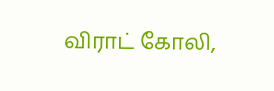விராட் கோலி,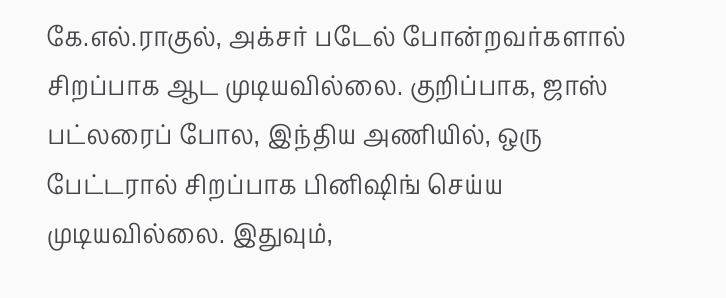கே.எல்.ராகுல், அக்சர் படேல் போன்றவர்களால் சிறப்பாக ஆட முடியவில்லை. குறிப்பாக, ஜாஸ் பட்லரைப் போல, இந்திய அணியில், ஒரு பேட்டரால் சிறப்பாக பினிஷிங் செய்ய முடியவில்லை. இதுவும்,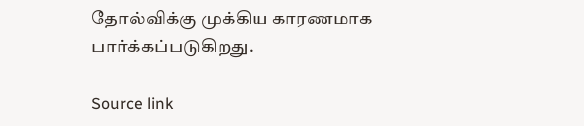தோல்விக்கு முக்கிய காரணமாக பார்க்கப்படுகிறது.

Source link